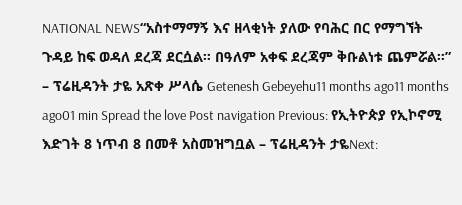NATIONAL NEWS“አስተማማኝ እና ዘላቂነት ያለው የባሕር በር የማግኘት ጉዳይ ከፍ ወዳለ ደረጃ ደርሷል። በዓለም አቀፍ ደረጃም ቅቡልነቱ ጨምሯል።” – ፕሬዚዳንት ታዬ አጽቀ ሥላሴ Getenesh Gebeyehu11 months ago11 months ago01 min Spread the love Post navigation Previous: የኢትዮጵያ የኢኮኖሚ እድገት 8 ነጥብ 8 በመቶ አስመዝግቧል – ፕሬዚዳንት ታዬNext: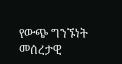የውጭ ግንኙነት መሰረታዊ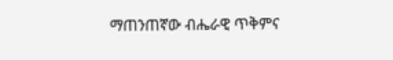ማጠንጠኛው ብሔራዊ ጥቅምና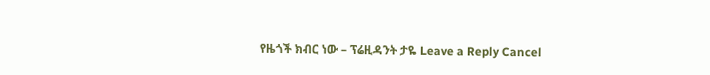የዜጎች ክብር ነው – ፕሬዚዳንት ታዬ Leave a Reply Cancel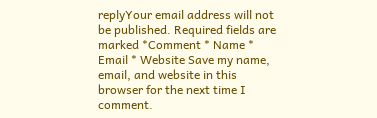replyYour email address will not be published. Required fields are marked *Comment * Name * Email * Website Save my name, email, and website in this browser for the next time I comment.